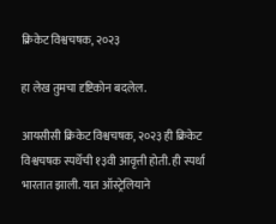क्रिकेट विश्वचषक, २०२३

हा लेख तुमचा दृष्टिकोन बदलेल.

आयसीसी क्रिकेट विश्वचषक, २०२३ ही क्रिकेट विश्वचषक स्पर्धेची १३वी आवृत्ती होती. ही स्पर्धा भारतात झाली. यात ऑस्ट्रेलियाने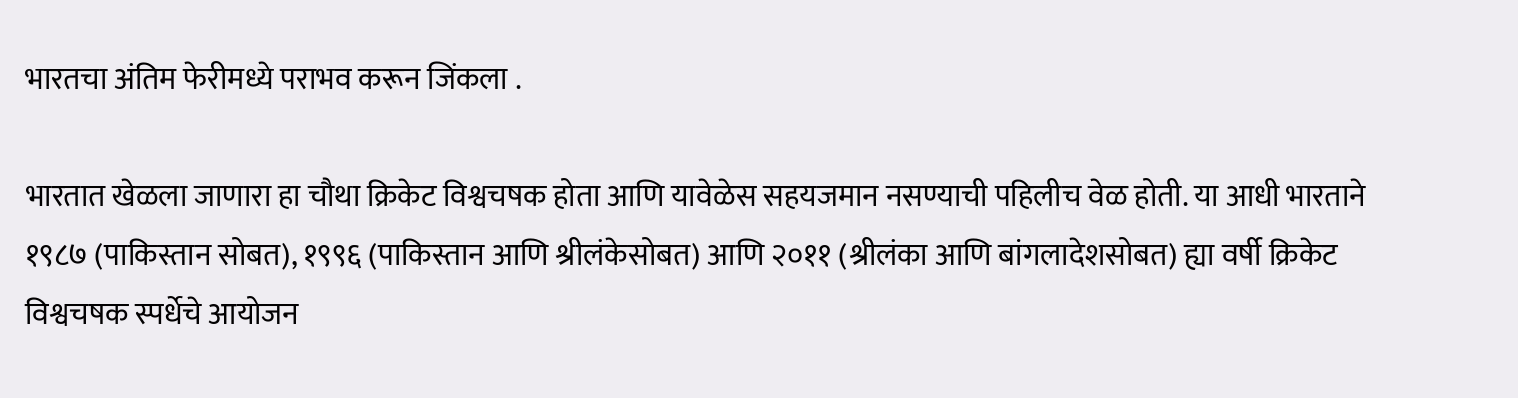भारतचा अंतिम फेरीमध्ये पराभव करून जिंकला .

भारतात खेळला जाणारा हा चौथा क्रिकेट विश्वचषक होता आणि यावेळेस सहयजमान नसण्याची पहिलीच वेळ होती. या आधी भारताने १९८७ (पाकिस्तान सोबत), १९९६ (पाकिस्तान आणि श्रीलंकेसोबत) आणि २०११ (श्रीलंका आणि बांगलादेशसोबत) ह्या वर्षी क्रिकेट विश्वचषक स्पर्धेचे आयोजन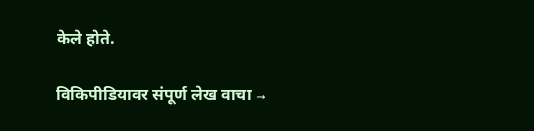केले होते.

विकिपीडियावर संपूर्ण लेख वाचा →